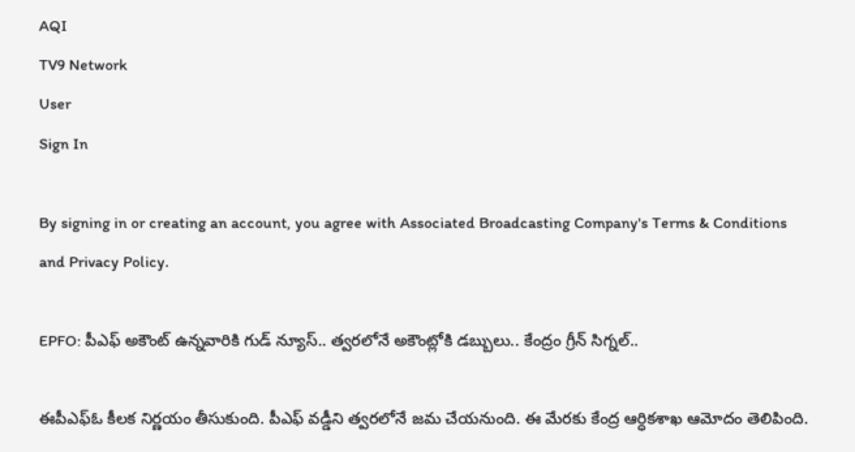AQI
TV9 Network
User
Sign In

By signing in or creating an account, you agree with Associated Broadcasting Company's Terms & Conditions and Privacy Policy.

EPFO: పీఎఫ్ అకౌంట్ ఉన్నవారికి గుడ్ న్యూస్.. త్వరలోనే అకౌంట్లోకి డబ్బులు.. కేంద్రం గ్రీన్ సిగ్నల్..

ఈపీఎఫ్‌ఓ కీలక నిర్ణయం తీసుకుంది. పీఎఫ్ వడ్డీని త్వరలోనే జమ చేయనుంది. ఈ మేరకు కేంద్ర ఆర్ధికశాఖ ఆమోదం తెలిపింది.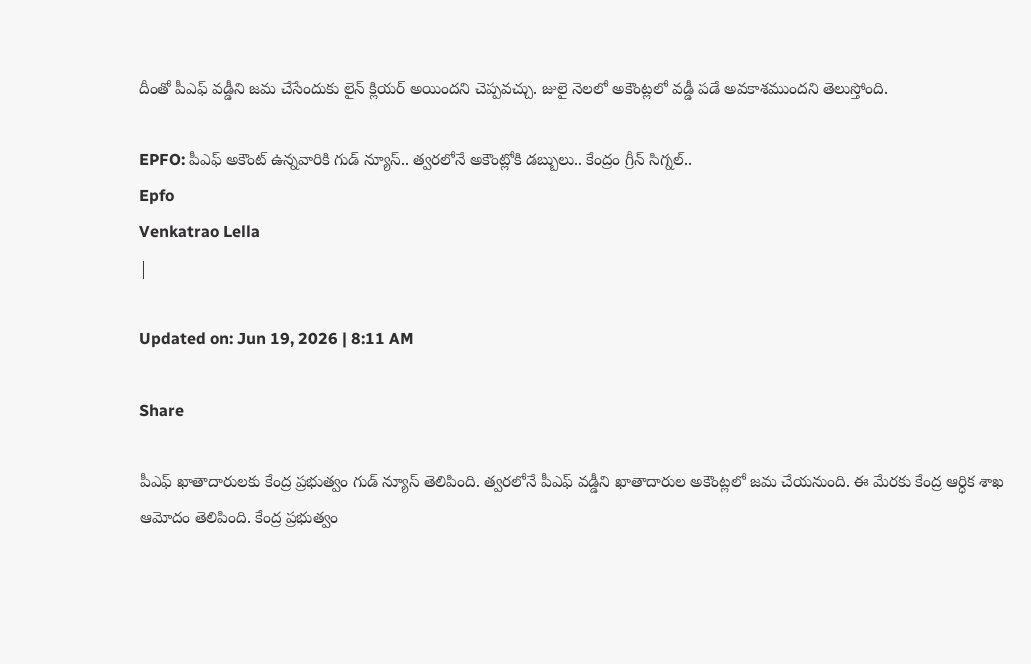దీంతో పీఎఫ్ వడ్డీని జమ చేసేందుకు లైన్ క్లియర్ అయిందని చెప్పవచ్చు. జులై నెలలో అకౌంట్లలో వడ్డీ పడే అవకాశముందని తెలుస్తోంది.

EPFO: పీఎఫ్ అకౌంట్ ఉన్నవారికి గుడ్ న్యూస్.. త్వరలోనే అకౌంట్లోకి డబ్బులు.. కేంద్రం గ్రీన్ సిగ్నల్..
Epfo
Venkatrao Lella
|

Updated on: Jun 19, 2026 | 8:11 AM

Share

పీఎఫ్ ఖాతాదారులకు కేంద్ర ప్రభుత్వం గుడ్ న్యూస్ తెలిపింది. త్వరలోనే పీఎఫ్ వడ్డీని ఖాతాదారుల అకౌంట్లలో జమ చేయనుంది. ఈ మేరకు కేంద్ర ఆర్ధిక శాఖ ఆమోదం తెలిపింది. కేంద్ర ప్రభుత్వం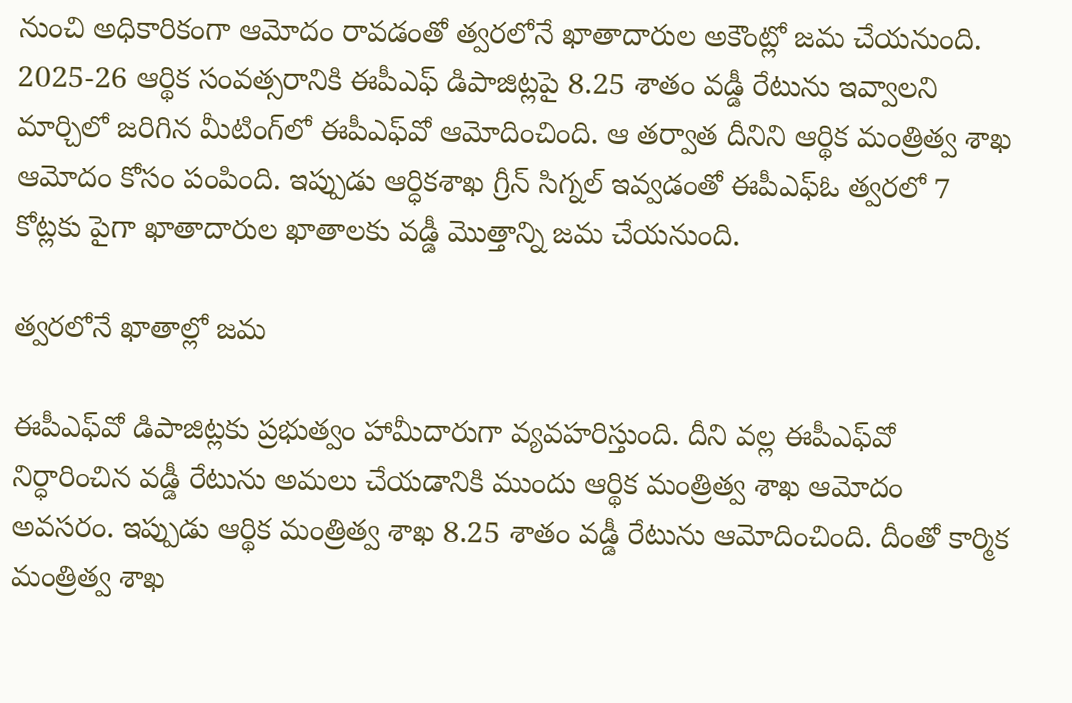నుంచి అధికారికంగా ఆమోదం రావడంతో త్వరలోనే ఖాతాదారుల అకౌంట్లో జమ చేయనుంది. 2025-26 ఆర్థిక సంవత్సరానికి ఈపీఎఫ్ డిపాజిట్లపై 8.25 శాతం వడ్డీ రేటును ఇవ్వాలని మార్చిలో జరిగిన మీటింగ్‌లో ఈపీఎఫ్‌వో ఆమోదించింది. ఆ తర్వాత దీనిని ఆర్థిక మంత్రిత్వ శాఖ ఆమోదం కోసం పంపింది. ఇప్పుడు ఆర్ధికశాఖ గ్రీన్ సిగ్నల్ ఇవ్వడంతో ఈపీఎఫ్ఓ త్వరలో 7 కోట్లకు పైగా ఖాతాదారుల ఖాతాలకు వడ్డీ మొత్తాన్ని జమ చేయనుంది.

త్వరలోనే ఖాతాల్లో జమ

ఈపీఎఫ్‌వో డిపాజిట్లకు ప్రభుత్వం హామీదారుగా వ్యవహరిస్తుంది. దీని వల్ల ఈపీఎఫ్‌వో నిర్ధారించిన వడ్డీ రేటును అమలు చేయడానికి ముందు ఆర్థిక మంత్రిత్వ శాఖ ఆమోదం అవసరం. ఇప్పుడు ఆర్థిక మంత్రిత్వ శాఖ 8.25 శాతం వడ్డీ రేటును ఆమోదించింది. దీంతో కార్మిక మంత్రిత్వ శాఖ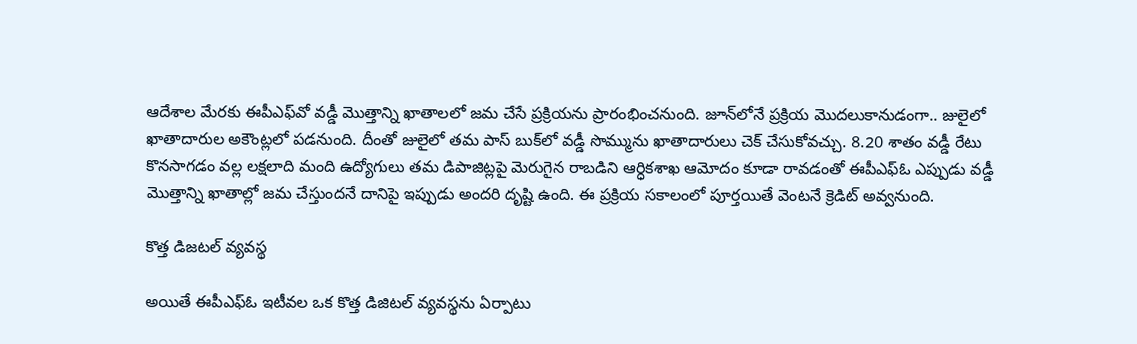ఆదేశాల మేరకు ఈపీఎఫ్‌వో వడ్డీ మొత్తాన్ని ఖాతాలలో జమ చేసే ప్రక్రియను ప్రారంభించనుంది. జూన్‌లోనే ప్రక్రియ మొదలుకానుడంగా.. జులైలో ఖాతాదారుల అకౌంట్లలో పడనుంది. దీంతో జులైలో తమ పాస్ బుక్‌లో వడ్డీ సొమ్మును ఖాతాదారులు చెక్ చేసుకోవచ్చు. 8.20 శాతం వడ్డీ రేటు కొనసాగడం వల్ల లక్షలాది మంది ఉద్యోగులు తమ డిపాజిట్లపై మెరుగైన రాబడిని ఆర్ధికశాఖ ఆమోదం కూడా రావడంతో ఈపీఎఫ్‌ఓ ఎప్పుడు వడ్డీ మొత్తాన్ని ఖాతాల్లో జమ చేస్తుందనే దానిపై ఇప్పుడు అందరి దృష్టి ఉంది. ఈ ప్రక్రియ సకాలంలో పూర్తయితే వెంటనే క్రెడిట్ అవ్వనుంది.

కొత్త డిజటల్ వ్యవస్థ

అయితే ఈపీఎఫ్‌ఓ ఇటీవల ఒక కొత్త డిజిటల్ వ్యవస్థను ఏర్పాటు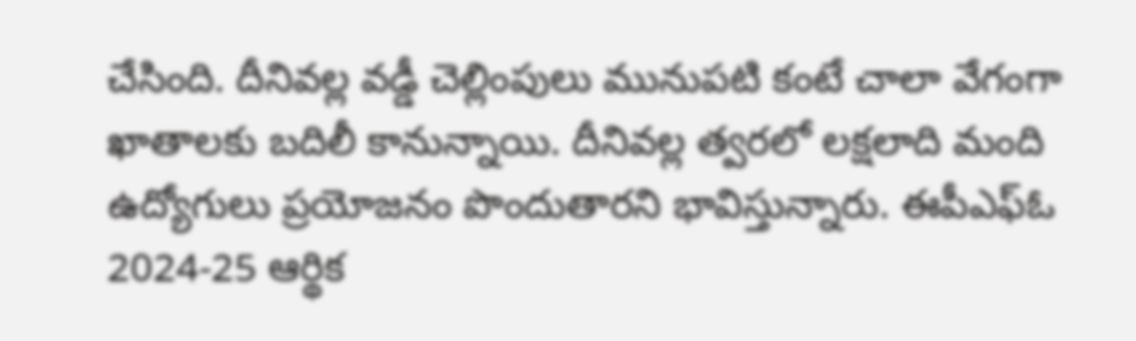చేసింది. దీనివల్ల వడ్డీ చెల్లింపులు మునుపటి కంటే చాలా వేగంగా ఖాతాలకు బదిలీ కానున్నాయి. దీనివల్ల త్వరలో లక్షలాది మంది ఉద్యోగులు ప్రయోజనం పొందుతారని భావిస్తున్నారు. ఈపీఎఫ్‌ఓ 2024-25 ఆర్థిక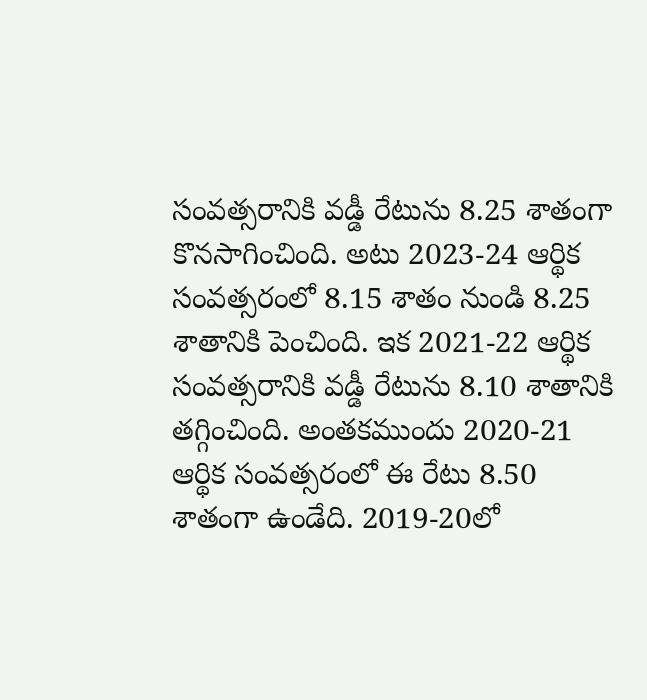సంవత్సరానికి వడ్డీ రేటును 8.25 శాతంగా కొనసాగించింది. అటు 2023-24 ఆర్థిక సంవత్సరంలో 8.15 శాతం నుండి 8.25 శాతానికి పెంచింది. ఇక 2021-22 ఆర్థిక సంవత్సరానికి వడ్డీ రేటును 8.10 శాతానికి తగ్గించింది. అంతకముందు 2020-21 ఆర్థిక సంవత్సరంలో ఈ రేటు 8.50 శాతంగా ఉండేది. 2019-20లో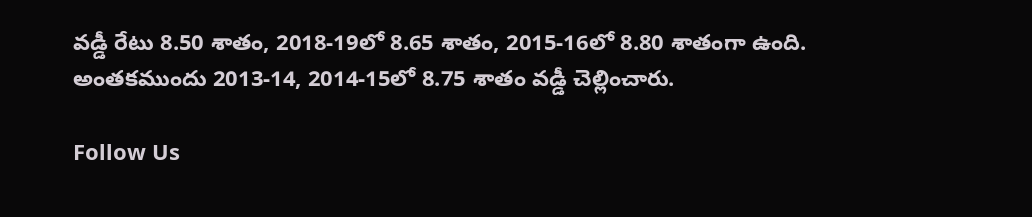వడ్డీ రేటు 8.50 శాతం, 2018-19లో 8.65 శాతం, 2015-16లో 8.80 శాతంగా ఉంది. అంతకముందు 2013-14, 2014-15లో 8.75 శాతం వడ్డీ చెల్లించారు.

Follow Us